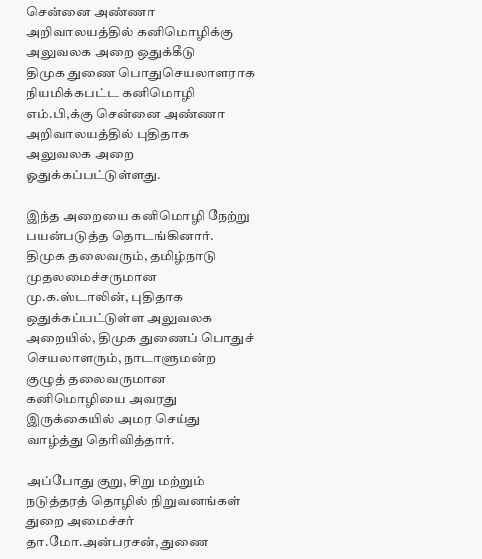சென்னை அண்ணா அறிவாலயத்தில் கனிமொழிக்கு அலுவலக அறை ஒதுக்கீடு
திமுக துணை பொதுசெயலாளராக நியமிக்கபட்ட கனிமொழி எம்.பி,க்கு சென்னை அண்ணா அறிவாலயத்தில் புதிதாக அலுவலக அறை ஓதுக்கப்பட்டுள்ளது.

இந்த அறையை கனிமொழி நேற்று பயன்படுத்த தொடங்கினார். திமுக தலைவரும், தமிழ்நாடு முதலமைச்சருமான மு.க.ஸ்டாலின், புதிதாக ஒதுக்கப்பட்டுள்ள அலுவலக அறையில், திமுக துணைப் பொதுச் செயலாளரும், நாடாளுமன்ற குழுத் தலைவருமான கனிமொழியை அவரது இருக்கையில் அமர செய்து வாழ்த்து தெரிவித்தார்.

அப்போது குறு, சிறு மற்றும் நடுத்தரத் தொழில் நிறுவனங்கள் துறை அமைச்சர் தா.மோ.அன்பரசன், துணை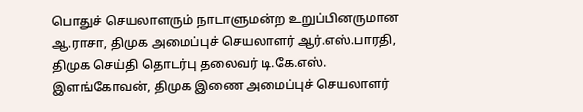பொதுச் செயலாளரும் நாடாளுமன்ற உறுப்பினருமான ஆ.ராசா, திமுக அமைப்புச் செயலாளர் ஆர்.எஸ்.பாரதி, திமுக செய்தி தொடர்பு தலைவர் டி.கே.எஸ். இளங்கோவன், திமுக இணை அமைப்புச் செயலாளர்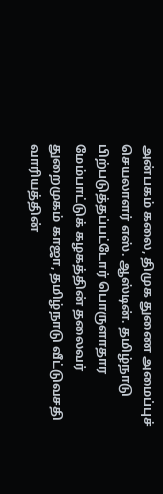அன்பகம் கலை, திமுக துணை அமைப்புச் செயலாளர் எஸ். ஆஸ்டின். தமிழ்நாடு பிற்படுத்தப்பட்டோர் பொருளாதார மேம்பாட்டுக் கழகத்தின் தலைவர் துறைமுகம் காஜா, தமிழ்நாடு வீட்டுவசதி வாரியத்தின்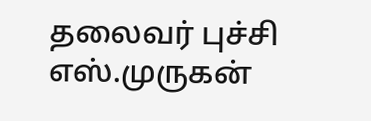தலைவர் புச்சி எஸ்.முருகன்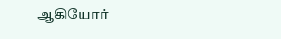ஆகியோர்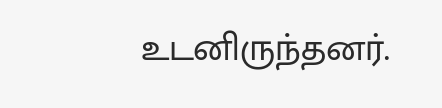உடனிருந்தனர்.